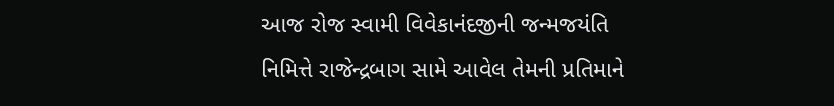આજ રોજ સ્વામી વિવેકાનંદજીની જન્મજયંતિ નિમિત્તે રાજેન્દ્રબાગ સામે આવેલ તેમની પ્રતિમાને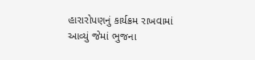હારારોપણનું કાર્યક્રમ રાખવામાં આવ્યું જેમાં ભુજના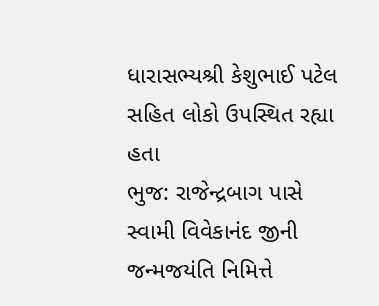ધારાસભ્યશ્રી કેશુભાઈ પટેલ સહિત લોકો ઉપસ્થિત રહ્યા હતા
ભુજ: રાજેન્દ્રબાગ પાસે સ્વામી વિવેકાનંદ જીની જન્મજયંતિ નિમિત્તે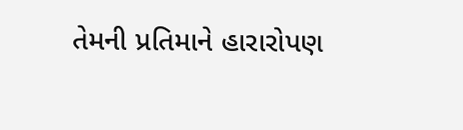તેમની પ્રતિમાને હારારોપણ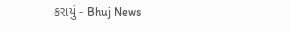કરાયું - Bhuj News